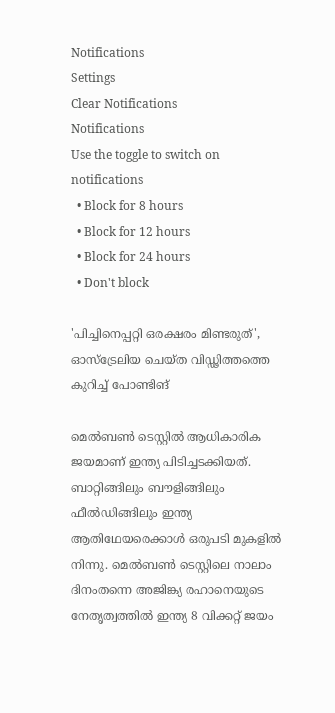Notifications
Settings
Clear Notifications
Notifications
Use the toggle to switch on notifications
  • Block for 8 hours
  • Block for 12 hours
  • Block for 24 hours
  • Don't block

'പിച്ചിനെപ്പറ്റി ഒരക്ഷരം മിണ്ടരുത്', ഓസ്‌ട്രേലിയ ചെയ്ത വിഡ്ഢിത്തത്തെ കുറിച്ച് പോണ്ടിങ്

മെല്‍ബണ്‍ ടെസ്റ്റില്‍ ആധികാരിക ജയമാണ് ഇന്ത്യ പിടിച്ചടക്കിയത്. ബാറ്റിങ്ങിലും ബൗളിങ്ങിലും ഫീല്‍ഡിങ്ങിലും ഇന്ത്യ ആതിഥേയരെക്കാള്‍ ഒരുപടി മുകളില്‍ നിന്നു. മെല്‍ബണ്‍ ടെസ്റ്റിലെ നാലാം ദിനംതന്നെ അജിങ്ക്യ രഹാനെയുടെ നേതൃത്വത്തില്‍ ഇന്ത്യ 8 വിക്കറ്റ് ജയം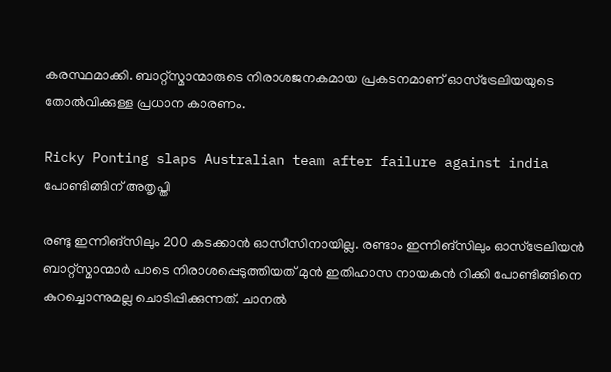കരസ്ഥമാക്കി. ബാറ്റ്‌സ്മാന്മാരുടെ നിരാശജനകമായ പ്രകടനമാണ് ഓസ്‌ട്രേലിയയുടെ തോല്‍വിക്കുള്ള പ്രധാന കാരണം.

Ricky Ponting slaps Australian team after failure against india
പോണ്ടിങ്ങിന് അതൃപ്തി

രണ്ടു ഇന്നിങ്‌സിലും 200 കടക്കാന്‍ ഓസീസിനായില്ല. രണ്ടാം ഇന്നിങ്‌സിലും ഓസ്‌ട്രേലിയന്‍ ബാറ്റ്‌സ്മാന്മാര്‍ പാടെ നിരാശപ്പെടുത്തിയത് മുന്‍ ഇതിഹാസ നായകന്‍ റിക്കി പോണ്ടിങ്ങിനെ കുറച്ചൊന്നുമല്ല ചൊടിപ്പിക്കുന്നത്. ചാനല്‍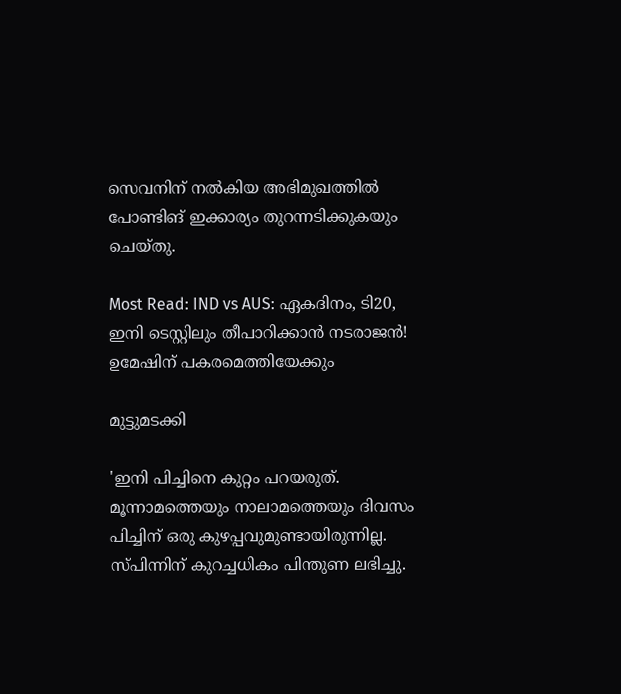സെവനിന് നല്‍കിയ അഭിമുഖത്തില്‍ പോണ്ടിങ് ഇക്കാര്യം തുറന്നടിക്കുകയും ചെയ്തു.

Most Read: IND vs AUS: ഏകദിനം, ടി20, ഇനി ടെസ്റ്റിലും തീപാറിക്കാന്‍ നടരാജന്‍! ഉമേഷിന് പകരമെത്തിയേക്കും

മുട്ടുമടക്കി

'ഇനി പിച്ചിനെ കുറ്റം പറയരുത്. മൂന്നാമത്തെയും നാലാമത്തെയും ദിവസം പിച്ചിന് ഒരു കുഴപ്പവുമുണ്ടായിരുന്നില്ല. സ്പിന്നിന് കുറച്ചധികം പിന്തുണ ലഭിച്ചു.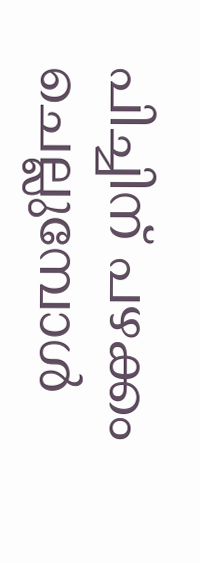പിച്ചിന് പഴക്കം ചെല്ലുമ്പോള്‍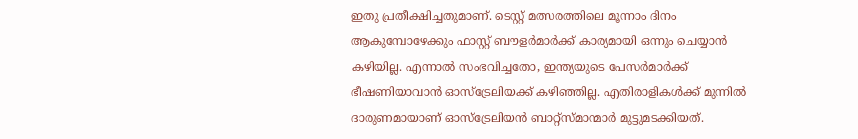ഇതു പ്രതീക്ഷിച്ചതുമാണ്. ടെസ്റ്റ് മത്സരത്തിലെ മൂന്നാം ദിനം ആകുമ്പോഴേക്കും ഫാസ്റ്റ് ബൗളര്‍മാര്‍ക്ക് കാര്യമായി ഒന്നും ചെയ്യാന്‍ കഴിയില്ല. എന്നാല്‍ സംഭവിച്ചതോ, ഇന്ത്യയുടെ പേസര്‍മാര്‍ക്ക് ഭീഷണിയാവാന്‍ ഓസ്‌ട്രേലിയക്ക് കഴിഞ്ഞില്ല. എതിരാളികള്‍ക്ക് മുന്നില്‍ ദാരുണമായാണ് ഓസ്‌ട്രേലിയന്‍ ബാറ്റ്‌സ്മാന്മാര്‍ മുട്ടുമടക്കിയത്.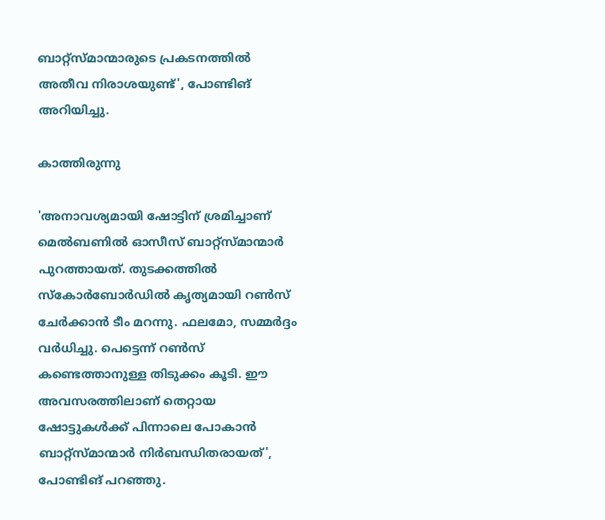ബാറ്റ്‌സ്മാന്മാരുടെ പ്രകടനത്തില്‍ അതീവ നിരാശയുണ്ട്', പോണ്ടിങ് അറിയിച്ചു.

കാത്തിരുന്നു

'അനാവശ്യമായി ഷോട്ടിന് ശ്രമിച്ചാണ് മെല്‍ബണില്‍ ഓസീസ് ബാറ്റ്‌സ്മാന്മാര്‍ പുറത്തായത്. തുടക്കത്തില്‍ സ്‌കോര്‍ബോര്‍ഡില്‍ കൃത്യമായി റണ്‍സ് ചേര്‍ക്കാന്‍ ടീം മറന്നു. ഫലമോ, സമ്മര്‍ദ്ദം വര്‍ധിച്ചു. പെട്ടെന്ന് റണ്‍സ് കണ്ടെത്താനുള്ള തിടുക്കം കൂടി. ഈ അവസരത്തിലാണ് തെറ്റായ ഷോട്ടുകള്‍ക്ക് പിന്നാലെ പോകാന്‍ ബാറ്റ്‌സ്മാന്മാര്‍ നിര്‍ബന്ധിതരായത്', പോണ്ടിങ് പറഞ്ഞു.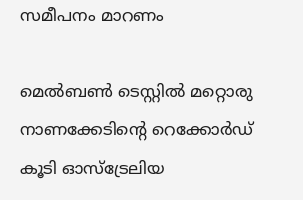സമീപനം മാറണം

മെല്‍ബണ്‍ ടെസ്റ്റില്‍ മറ്റൊരു നാണക്കേടിന്റെ റെക്കോര്‍ഡ് കൂടി ഓസ്‌ട്രേലിയ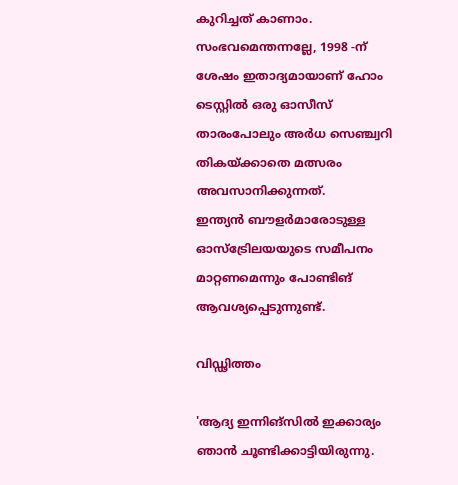കുറിച്ചത് കാണാം. സംഭവമെന്തന്നല്ലേ, 1998 -ന് ശേഷം ഇതാദ്യമായാണ് ഹോം ടെസ്റ്റില്‍ ഒരു ഓസീസ് താരംപോലും അര്‍ധ സെഞ്ച്വറി തികയ്ക്കാതെ മത്സരം അവസാനിക്കുന്നത്.
ഇന്ത്യന്‍ ബൗളര്‍മാരോടുള്ള ഓസ്‌ട്രേിലയയുടെ സമീപനം മാറ്റണമെന്നും പോണ്ടിങ് ആവശ്യപ്പെടുന്നുണ്ട്.

വിഡ്ഢിത്തം

'ആദ്യ ഇന്നിങ്‌സില്‍ ഇക്കാര്യം ഞാന്‍ ചൂണ്ടിക്കാട്ടിയിരുന്നു.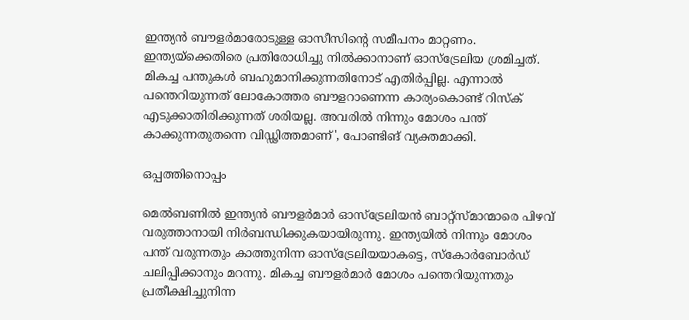ഇന്ത്യന്‍ ബൗളര്‍മാരോടുള്ള ഓസീസിന്റെ സമീപനം മാറ്റണം. ഇന്ത്യയ്‌ക്കെതിരെ പ്രതിരോധിച്ചു നില്‍ക്കാനാണ് ഓസ്‌ട്രേലിയ ശ്രമിച്ചത്. മികച്ച പന്തുകള്‍ ബഹുമാനിക്കുന്നതിനോട് എതിര്‍പ്പില്ല. എന്നാല്‍ പന്തെറിയുന്നത് ലോകോത്തര ബൗളറാണെന്ന കാര്യംകൊണ്ട് റിസ്‌ക് എടുക്കാതിരിക്കുന്നത് ശരിയല്ല. അവരില്‍ നിന്നും മോശം പന്ത് കാക്കുന്നതുതന്നെ വിഡ്ഢിത്തമാണ്', പോണ്ടിങ് വ്യക്തമാക്കി.

ഒപ്പത്തിനൊപ്പം

മെല്‍ബണില്‍ ഇന്ത്യന്‍ ബൗളര്‍മാര്‍ ഓസ്‌ട്രേലിയന്‍ ബാറ്റ്‌സ്മാന്മാരെ പിഴവ് വരുത്താനായി നിര്‍ബന്ധിക്കുകയായിരുന്നു. ഇന്ത്യയില്‍ നിന്നും മോശം പന്ത് വരുന്നതും കാത്തുനിന്ന ഓസ്‌ട്രേലിയയാകട്ടെ, സ്‌കോര്‍ബോര്‍ഡ് ചലിപ്പിക്കാനും മറന്നു. മികച്ച ബൗളര്‍മാര്‍ മോശം പന്തെറിയുന്നതും പ്രതീക്ഷിച്ചുനിന്ന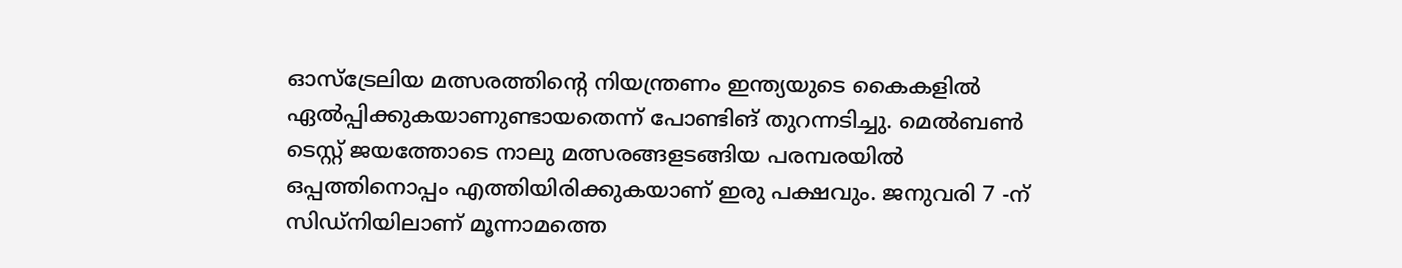ഓസ്‌ട്രേലിയ മത്സരത്തിന്റെ നിയന്ത്രണം ഇന്ത്യയുടെ കൈകളില്‍ ഏല്‍പ്പിക്കുകയാണുണ്ടായതെന്ന് പോണ്ടിങ് തുറന്നടിച്ചു. മെല്‍ബണ്‍ ടെസ്റ്റ് ജയത്തോടെ നാലു മത്സരങ്ങളടങ്ങിയ പരമ്പരയില്‍ ഒപ്പത്തിനൊപ്പം എത്തിയിരിക്കുകയാണ് ഇരു പക്ഷവും. ജനുവരി 7 -ന് സിഡ്‌നിയിലാണ് മൂന്നാമത്തെ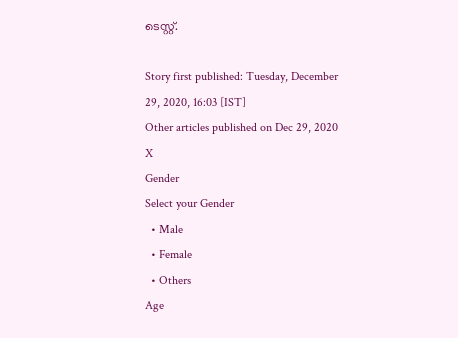ടെസ്റ്റ്.

Story first published: Tuesday, December 29, 2020, 16:03 [IST]
Other articles published on Dec 29, 2020
X
Gender
Select your Gender
  • Male
  • Female
  • Others
Age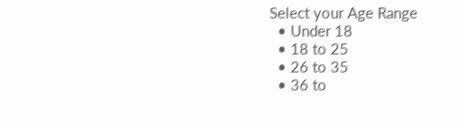Select your Age Range
  • Under 18
  • 18 to 25
  • 26 to 35
  • 36 to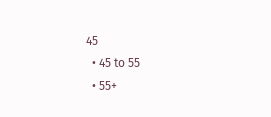45
  • 45 to 55
  • 55+